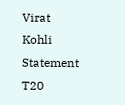Virat Kohli Statement T20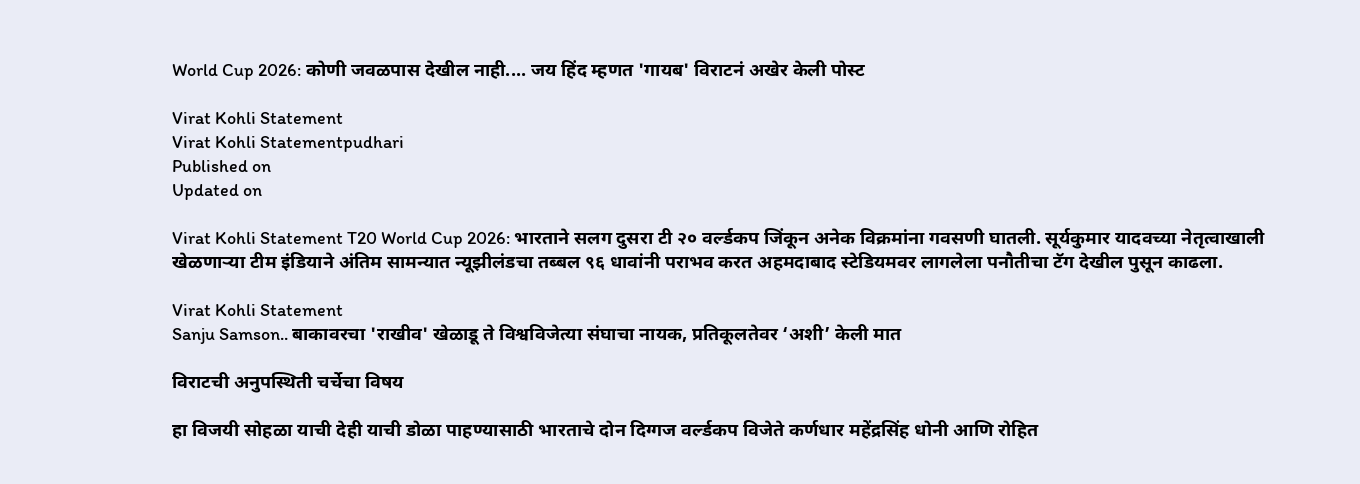World Cup 2026: कोणी जवळपास देखील नाही.... जय हिंद म्हणत 'गायब' विराटनं अखेर केली पोस्ट

Virat Kohli Statement
Virat Kohli Statementpudhari
Published on
Updated on

Virat Kohli Statement T20 World Cup 2026: भारताने सलग दुसरा टी २० वर्ल्डकप जिंकून अनेक विक्रमांना गवसणी घातली. सूर्यकुमार यादवच्या नेतृत्वाखाली खेळणाऱ्या टीम इंडियाने अंतिम सामन्यात न्यूझीलंडचा तब्बल ९६ धावांनी पराभव करत अहमदाबाद स्टेडियमवर लागलेला पनौतीचा टॅग देखील पुसून काढला.

Virat Kohli Statement
Sanju Samson.. बाकावरचा 'राखीव' खेळाडू ते विश्वविजेत्या संघाचा नायक, प्रतिकूलतेवर ‘अशी’ केली मात

विराटची अनुपस्थिती चर्चेचा विषय

हा विजयी सोहळा याची देही याची डोळा पाहण्यासाठी भारताचे दोन दिग्गज वर्ल्डकप विजेते कर्णधार महेंद्रसिंह धोनी आणि रोहित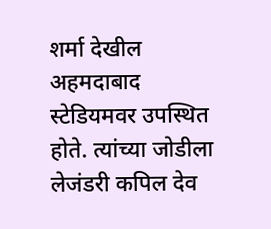शर्मा देखील अहमदाबाद स्टेडियमवर उपस्थित होते. त्यांच्या जोडीला लेजंडरी कपिल देव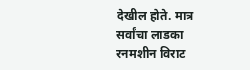देखील होते. मात्र सर्वांचा लाडका रनमशीन विराट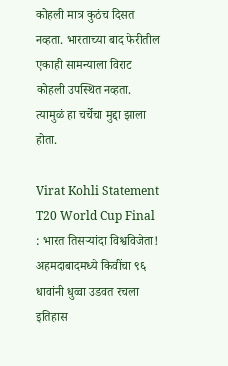कोहली मात्र कुठंच दिसत नव्हता. भारताच्या बाद फेरीतील एकाही सामन्याला विराट कोहली उपस्थित नव्हता. त्यामुळं हा चर्चेचा मुद्दा झाला होता.

Virat Kohli Statement
T20 World Cup Final : भारत तिसऱ्यांदा विश्वविजेता! अहमदाबादमध्ये किवींचा ९६ धावांनी धुव्वा उडवत रचला इतिहास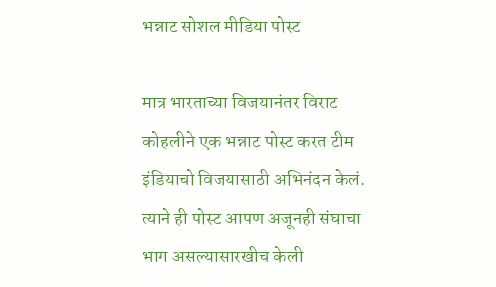भन्नाट सोशल मीडिया पोस्ट

मात्र भारताच्या विजयानंतर विराट कोहलीने एक भन्नाट पोस्ट करत टीम इंडियाचो विजयासाठी अभिनंदन केलं. त्याने ही पोस्ट आपण अजूनही संघाचा भाग असल्यासारखीच केली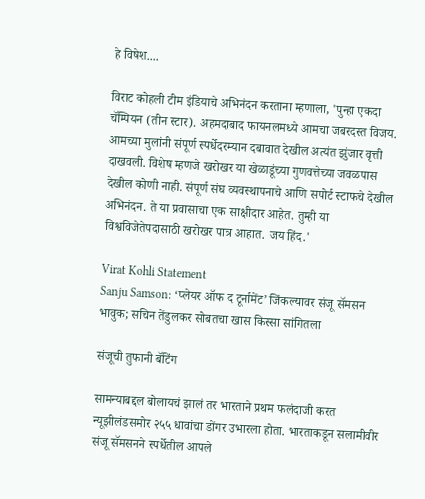हे विषेश....

विराट कोहली टीम इंडियाचे अभिनंदन करताना म्हणाला, 'पुन्हा एकदा चॅम्पियन (तीन स्टार). अहमदाबाद फायनलमध्ये आमचा जबरदस्त विजय. आमच्या मुलांनी संपूर्ण स्पर्धेदरम्यान दबावात देखील अत्यंत झुंजार वृत्ती दाखवली. विशेष म्हणजे खरोखर या खेळाडूंच्या गुणवत्तेच्या जवळपास देखील कोणी नाही. संपूर्ण संघ व्यवस्थापनाचे आणि सपोर्ट स्टाफचे देखील अभिनंदन. ते या प्रवासाचा एक साक्षीदार आहेत. तुम्ही या विश्वविजेतेपदासाठी खरोखर पात्र आहात. जय हिंद.'

Virat Kohli Statement
Sanju Samson: ‘प्लेयर ऑफ द टूर्नामेंट’ जिंकल्यावर संजू सॅमसन भावुक; सचिन तेंडुलकर सोबतचा खास किस्सा सांगितला

संजूची तुफानी बॅटिंग

सामन्याबद्दल बोलायचं झालं तर भारताने प्रथम फलंदाजी करत न्यूझीलंडसमोर २५५ धावांचा डोंगर उभारला होता. भारताकडून सलामीवीर संजू सॅमसनने स्पर्धेतील आपले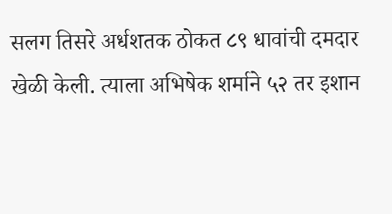सलग तिसरे अर्धशतक ठोकत ८९ धावांची दमदार खेळी केली. त्याला अभिषेक शर्माने ५२ तर इशान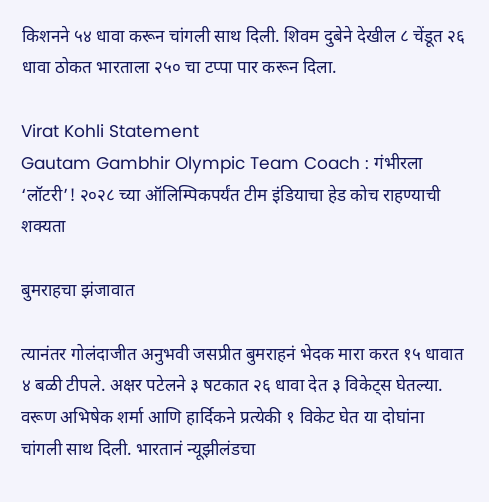किशनने ५४ धावा करून चांगली साथ दिली. शिवम दुबेने देखील ८ चेंडूत २६ धावा ठोकत भारताला २५० चा टप्पा पार करून दिला.

Virat Kohli Statement
Gautam Gambhir Olympic Team Coach : गंभीरला ‘लॉटरी’! २०२८ च्या ऑलिम्पिकपर्यंत टीम इंडियाचा हेड कोच राहण्याची शक्यता

बुमराहचा झंजावात

त्यानंतर गोलंदाजीत अनुभवी जसप्रीत बुमराहनं भेदक मारा करत १५ धावात ४ बळी टीपले. अक्षर पटेलने ३ षटकात २६ धावा देत ३ विकेट्स घेतल्या. वरूण अभिषेक शर्मा आणि हार्दिकने प्रत्येकी १ विकेट घेत या दोघांना चांगली साथ दिली. भारतानं न्यूझीलंडचा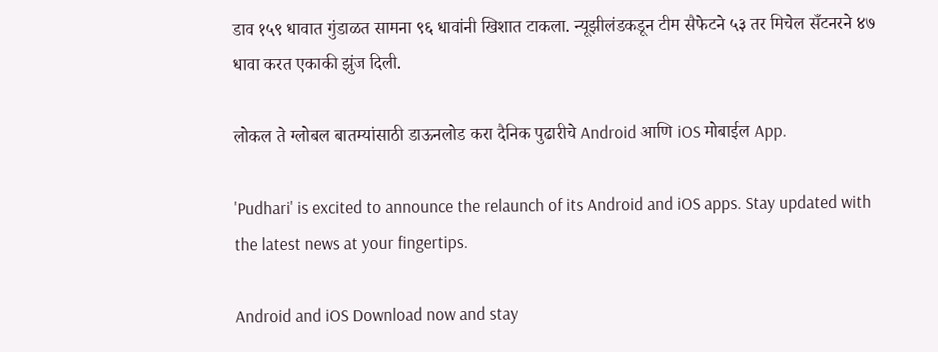डाव १५९ धावात गुंडाळत सामना ९६ धावांनी खिशात टाकला. न्यूझीलंडकडून टीम सैफेटने ५३ तर मिचेल सँटनरने ४७ धावा करत एकाकी झुंज दिली.

लोकल ते ग्लोबल बातम्यांसाठी डाऊनलोड करा दैनिक पुढारीचे Android आणि iOS मोबाईल App.

'Pudhari' is excited to announce the relaunch of its Android and iOS apps. Stay updated with the latest news at your fingertips.

Android and iOS Download now and stay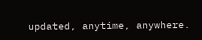updated, anytime, anywhere.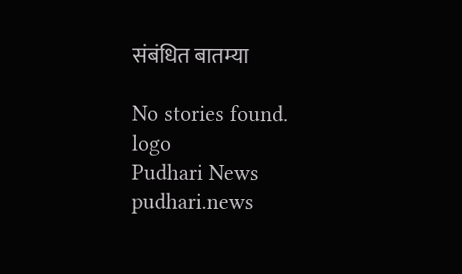संबंधित बातम्या

No stories found.
logo
Pudhari News
pudhari.news